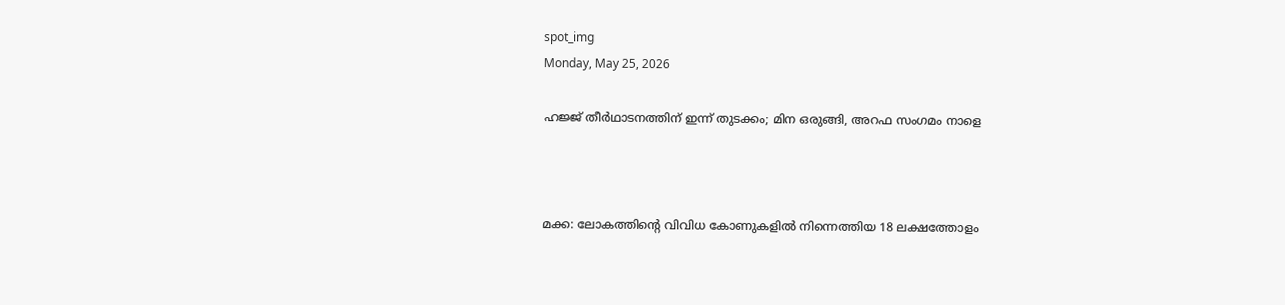spot_img
Monday, May 25, 2026

ഹജ്ജ് തീര്‍ഥാടനത്തിന് ഇന്ന് തുടക്കം; മിന ഒരുങ്ങി, അറഫ സംഗമം നാളെ



മക്ക: ലോകത്തിന്റെ വിവിധ കോണുകളില്‍ നിന്നെത്തിയ 18 ലക്ഷത്തോളം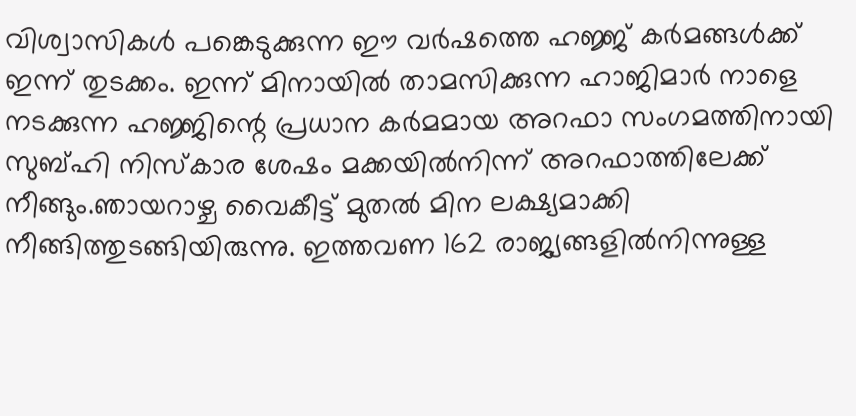വിശ്വാസികള്‍ പങ്കെടുക്കുന്ന ഈ വര്‍ഷത്തെ ഹജ്ജ് കര്‍മങ്ങള്‍ക്ക് ഇന്ന് തുടക്കം. ഇന്ന് മിനായില്‍ താമസിക്കുന്ന ഹാജിമാര്‍ നാളെ നടക്കുന്ന ഹജ്ജിന്റെ പ്രധാന കര്‍മമായ അറഫാ സംഗമത്തിനായി സുബ്ഹി നിസ്‌കാര ശേഷം മക്കയില്‍നിന്ന് അറഫാത്തിലേക്ക് നീങ്ങും.ഞായറാഴ്ച വൈകീട്ട് മുതല്‍ മിന ലക്ഷ്യമാക്കി നീങ്ങിത്തുടങ്ങിയിരുന്നു. ഇത്തവണ 162 രാജ്യങ്ങളില്‍നിന്നുള്ള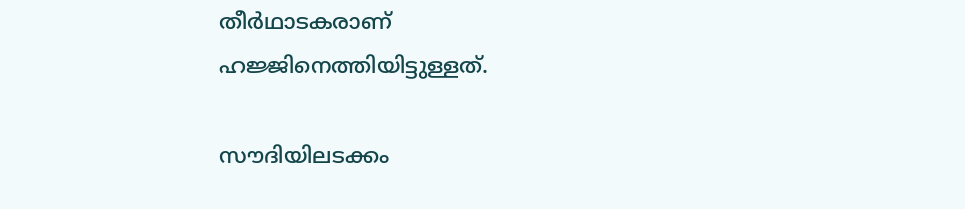തീര്‍ഥാടകരാണ് ഹജ്ജിനെത്തിയിട്ടുള്ളത്.

സൗദിയിലടക്കം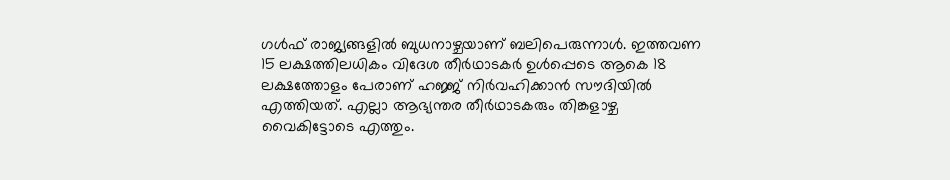ഗള്‍ഫ് രാജ്യങ്ങളില്‍ ബുധനാഴ്ചയാണ് ബലിപെരുന്നാള്‍. ഇത്തവണ 15 ലക്ഷത്തിലധികം വിദേശ തീര്‍ഥാടകര്‍ ഉള്‍പ്പെടെ ആകെ 18 ലക്ഷത്തോളം പേരാണ് ഹജ്ജ് നിര്‍വഹിക്കാന്‍ സൗദിയില്‍ എത്തിയത്. എല്ലാ ആഭ്യന്തര തീര്‍ഥാടകരും തിങ്കളാഴ്ച വൈകിട്ടോടെ എത്തും.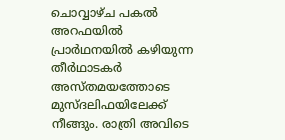ചൊവ്വാഴ്ച പകല്‍ അറഫയില്‍ പ്രാര്‍ഥനയില്‍ കഴിയുന്ന തീര്‍ഥാടകര്‍ അസ്തമയത്തോടെ മുസ്ദലിഫയിലേക്ക് നീങ്ങും. രാത്രി അവിടെ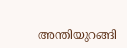അന്തിയുറങ്ങി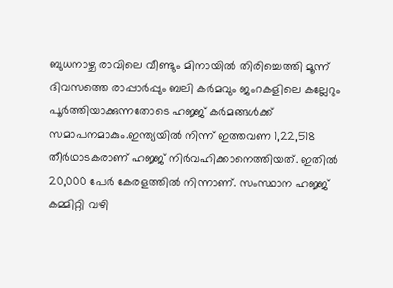ബുധനാഴ്ച രാവിലെ വീണ്ടും മിനായില്‍ തിരിച്ചെത്തി മൂന്ന് ദിവസത്തെ രാപ്പാര്‍പ്പും ബലി കര്‍മവും ജംറകളിലെ കല്ലേറും പൂര്‍ത്തിയാക്കുന്നതോടെ ഹജ്ജ് കര്‍മങ്ങള്‍ക്ക് സമാപനമാകും.ഇന്ത്യയില്‍ നിന്ന് ഇത്തവണ 1,22,518 തീര്‍ഥാടകരാണ് ഹജ്ജ് നിര്‍വഹിക്കാനെത്തിയത്. ഇതില്‍ 20,000 പേര്‍ കേരളത്തില്‍ നിന്നാണ്. സംസ്ഥാന ഹജ്ജ് കമ്മിറ്റി വഴി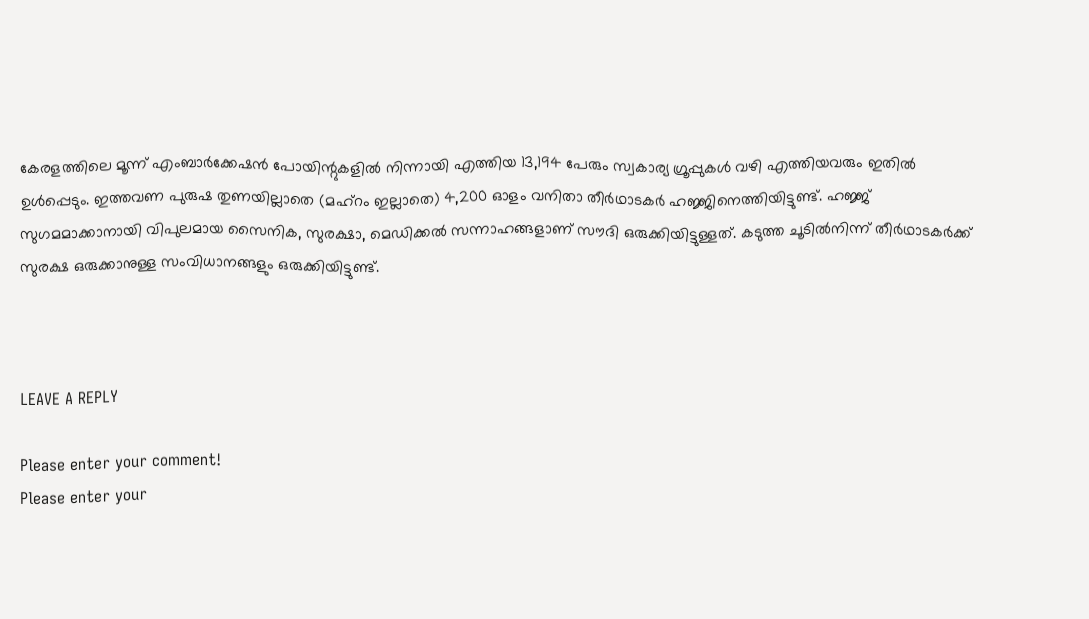കേരളത്തിലെ മൂന്ന് എംബാര്‍ക്കേഷന്‍ പോയിന്റുകളില്‍ നിന്നായി എത്തിയ 13,194 പേരും സ്വകാര്യ ഗ്രൂപ്പുകള്‍ വഴി എത്തിയവരും ഇതില്‍ ഉള്‍പ്പെടും. ഇത്തവണ പുരുഷ തുണയില്ലാതെ (മഹ്റം ഇല്ലാതെ) 4,200 ഓളം വനിതാ തീര്‍ഥാടകര്‍ ഹജ്ജിനെത്തിയിട്ടുണ്ട്. ഹജ്ജ് സുഗമമാക്കാനായി വിപുലമായ സൈനിക, സുരക്ഷാ, മെഡിക്കല്‍ സന്നാഹങ്ങളാണ് സൗദി ഒരുക്കിയിട്ടുള്ളത്. കടുത്ത ചൂടില്‍നിന്ന് തീര്‍ഥാടകര്‍ക്ക് സുരക്ഷ ഒരുക്കാനുള്ള സംവിധാനങ്ങളും ഒരുക്കിയിട്ടുണ്ട്.



LEAVE A REPLY

Please enter your comment!
Please enter your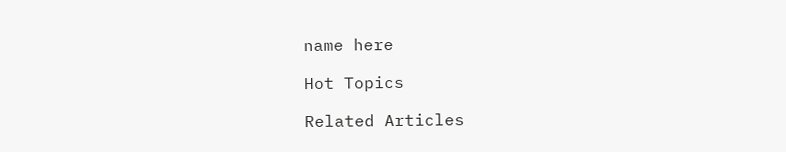name here

Hot Topics

Related Articles